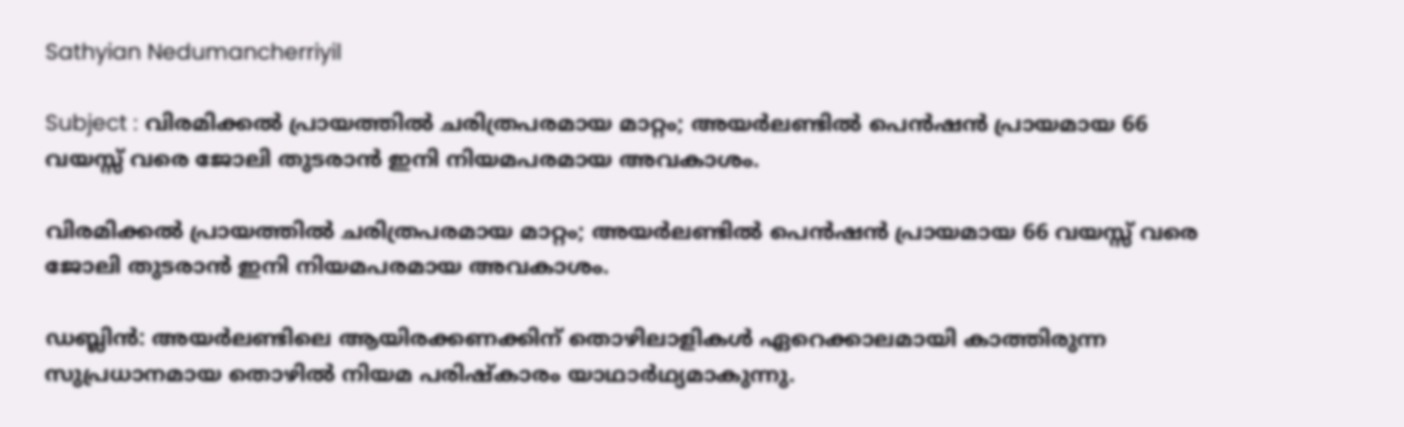Sathyian Nedumancherriyil

Subject : വിരമിക്കൽ പ്രായത്തിൽ ചരിത്രപരമായ മാറ്റം; അയർലണ്ടിൽ പെൻഷൻ പ്രായമായ 66 വയസ്സ് വരെ ജോലി തുടരാൻ ഇനി നിയമപരമായ അവകാശം.

വിരമിക്കൽ പ്രായത്തിൽ ചരിത്രപരമായ മാറ്റം; അയർലണ്ടിൽ പെൻഷൻ പ്രായമായ 66 വയസ്സ് വരെ ജോലി തുടരാൻ ഇനി നിയമപരമായ അവകാശം.

ഡബ്ലിന്‍: അയര്‍ലണ്ടിലെ ആയിരക്കണക്കിന് തൊഴിലാളികള്‍ ഏറെക്കാലമായി കാത്തിരുന്ന സുപ്രധാനമായ തൊഴില്‍ നിയമ പരിഷ്കാരം യാഥാര്‍ഥ്യമാകുന്നു.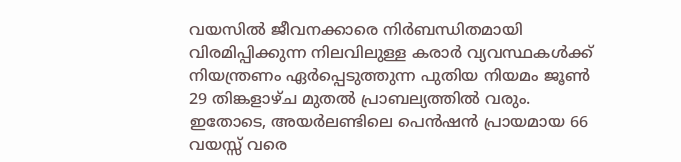വയസില്‍ ജീവനക്കാരെ നിര്‍ബന്ധിതമായി വിരമിപ്പിക്കുന്ന നിലവിലുള്ള കരാര്‍ വ്യവസ്ഥകള്‍ക്ക് നിയന്ത്രണം ഏര്‍പ്പെടുത്തുന്ന പുതിയ നിയമം ജൂണ്‍ 29 തിങ്കളാഴ്ച മുതല്‍ പ്രാബല്യത്തില്‍ വരും. ഇതോടെ, അയര്‍ലണ്ടിലെ പെന്‍ഷന്‍ പ്രായമായ 66 വയസ്സ് വരെ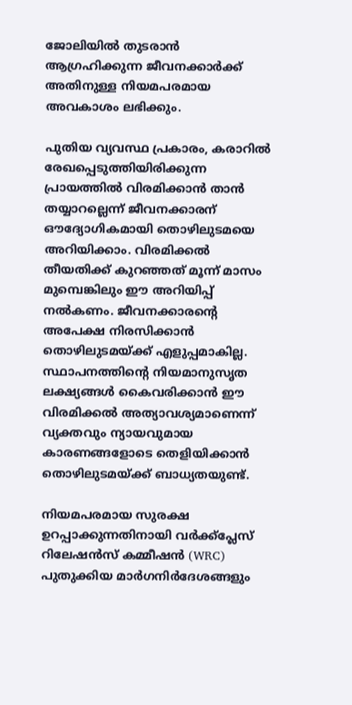ജോലിയില്‍ തുടരാന്‍ ആഗ്രഹിക്കുന്ന ജീവനക്കാര്‍ക്ക് അതിനുള്ള നിയമപരമായ അവകാശം ലഭിക്കും.

പുതിയ വ്യവസ്ഥ പ്രകാരം, കരാറില്‍ രേഖപ്പെടുത്തിയിരിക്കുന്ന പ്രായത്തില്‍ വിരമിക്കാന്‍ താന്‍ തയ്യാറല്ലെന്ന് ജീവനക്കാരന് ഔദ്യോഗികമായി തൊഴിലുടമയെ അറിയിക്കാം. വിരമിക്കല്‍ തീയതിക്ക് കുറഞ്ഞത് മൂന്ന് മാസം മുമ്പെങ്കിലും ഈ അറിയിപ്പ് നല്‍കണം. ജീവനക്കാരന്റെ അപേക്ഷ നിരസിക്കാൻ തൊഴിലുടമയ്ക്ക് എളുപ്പമാകില്ല. സ്ഥാപനത്തിന്റെ നിയമാനുസൃത ലക്ഷ്യങ്ങള്‍ കൈവരിക്കാന്‍ ഈ വിരമിക്കൽ അത്യാവശ്യമാണെന്ന് വ്യക്തവും ന്യായവുമായ കാരണങ്ങളോടെ തെളിയിക്കാന്‍ തൊഴിലുടമയ്ക്ക് ബാധ്യതയുണ്ട്.

നിയമപരമായ സുരക്ഷ ഉറപ്പാക്കുന്നതിനായി വര്‍ക്ക്പ്ലേസ് റിലേഷന്‍സ് കമ്മീഷന്‍ (WRC) പുതുക്കിയ മാര്‍ഗനിര്‍ദേശങ്ങളും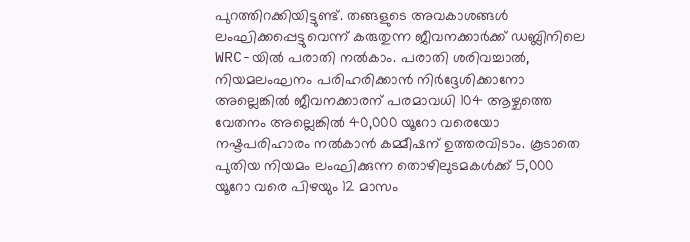പുറത്തിറക്കിയിട്ടുണ്ട്. തങ്ങളുടെ അവകാശങ്ങള്‍ ലംഘിക്കപ്പെട്ടുവെന്ന് കരുതുന്ന ജീവനക്കാര്‍ക്ക് ഡബ്ലിനിലെ WRC-യില്‍ പരാതി നല്‍കാം. പരാതി ശരിവച്ചാല്‍, നിയമലംഘനം പരിഹരിക്കാന്‍ നിർദ്ദേശിക്കാനോ അല്ലെങ്കിൽ ജീവനക്കാരന് പരമാവധി 104 ആഴ്ചത്തെ വേതനം അല്ലെങ്കില്‍ 40,000 യൂറോ വരെയോ നഷ്ടപരിഹാരം നൽകാൻ കമ്മീഷന് ഉത്തരവിടാം. കൂടാതെ പുതിയ നിയമം ലംഘിക്കുന്ന തൊഴിലുടമകള്‍ക്ക് 5,000 യൂറോ വരെ പിഴയും 12 മാസം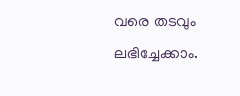വരെ തടവും ലഭിച്ചേക്കാം.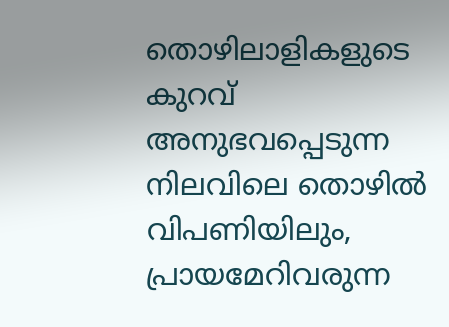തൊഴിലാളികളുടെ കുറവ് അനുഭവപ്പെടുന്ന നിലവിലെ തൊഴില്‍ വിപണിയിലും, പ്രായമേറിവരുന്ന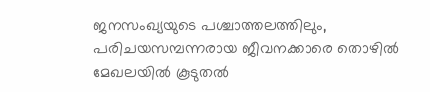ജനസംഖ്യയുടെ പശ്ചാത്തലത്തിലും, പരിചയസമ്പന്നരായ ജീവനക്കാരെ തൊഴില്‍ മേഖലയില്‍ കൂടുതല്‍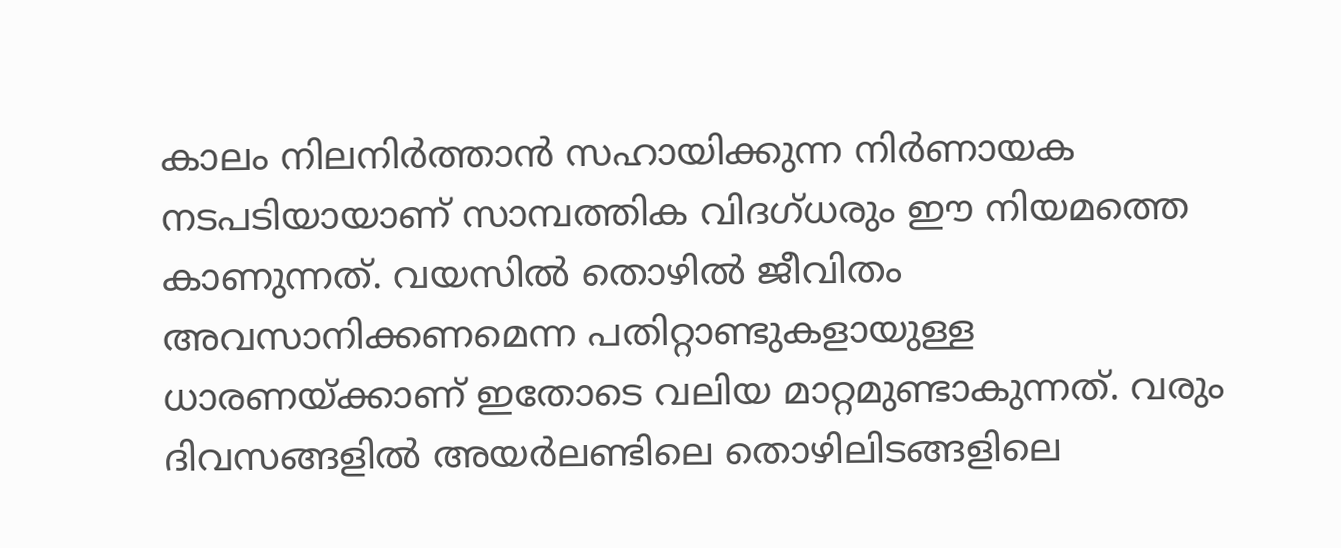കാലം നിലനിര്‍ത്താന്‍ സഹായിക്കുന്ന നിര്‍ണായക നടപടിയായാണ് സാമ്പത്തിക വിദഗ്ധരും ഈ നിയമത്തെ കാണുന്നത്. വയസില്‍ തൊഴില്‍ ജീവിതം അവസാനിക്കണമെന്ന പതിറ്റാണ്ടുകളായുള്ള ധാരണയ്ക്കാണ് ഇതോടെ വലിയ മാറ്റമുണ്ടാകുന്നത്. വരും ദിവസങ്ങളിൽ അയർലണ്ടിലെ തൊഴിലിടങ്ങളിലെ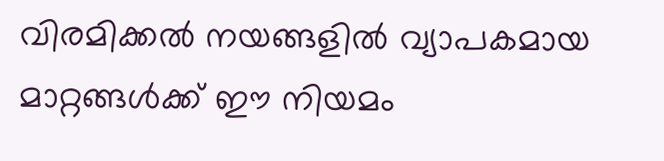വിരമിക്കല്‍ നയങ്ങളില്‍ വ്യാപകമായ മാറ്റങ്ങള്‍ക്ക് ഈ നിയമം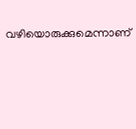വഴിയൊരുക്കുമെന്നാണ്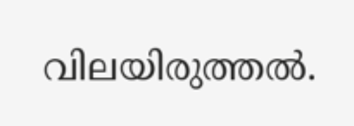വിലയിരുത്തൽ.